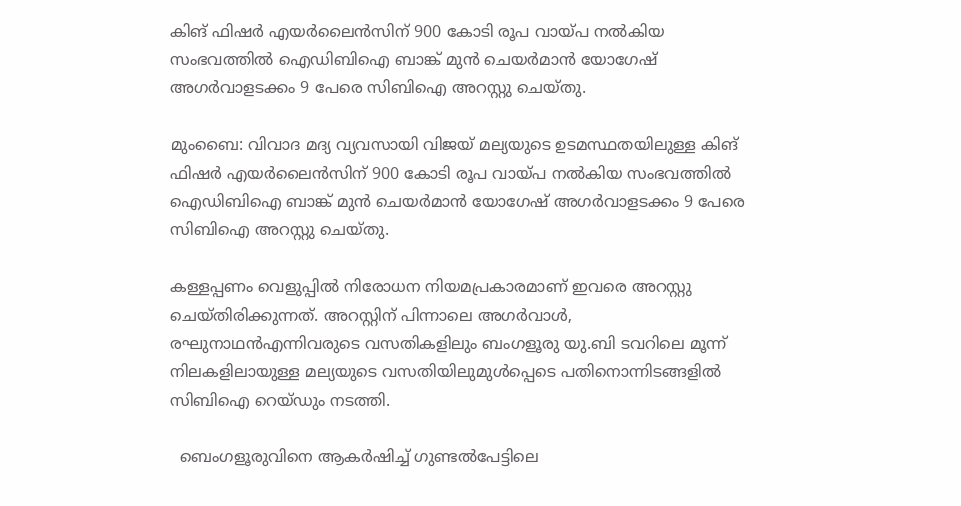കിങ് ഫിഷര്‍ എയര്‍ലൈന്‍സിന് 900 കോടി രൂപ വായ്പ നല്‍കിയ സംഭവത്തില്‍ ഐഡിബിഐ ബാങ്ക് മുന്‍ ചെയര്‍മാന്‍ യോഗേഷ് അഗര്‍വാളടക്കം 9 പേരെ സിബിഐ അറസ്റ്റു ചെയ്തു.

മുംബൈ: വിവാദ മദ്യ വ്യവസായി വിജയ് മല്യയുടെ ഉടമസ്ഥതയിലുള്ള കിങ് ഫിഷര്‍ എയര്‍ലൈന്‍സിന് 900 കോടി രൂപ വായ്പ നല്‍കിയ സംഭവത്തില്‍ ഐഡിബിഐ ബാങ്ക് മുന്‍ ചെയര്‍മാന്‍ യോഗേഷ് അഗര്‍വാളടക്കം 9 പേരെ സിബിഐ അറസ്റ്റു ചെയ്തു.

കള്ളപ്പണം വെളുപ്പില്‍ നിരോധന നിയമപ്രകാരമാണ് ഇവരെ അറസ്റ്റു ചെയ്തിരിക്കുന്നത്. അറസ്റ്റിന് പിന്നാലെ അഗര്‍വാള്‍, രഘുനാഥന്‍എന്നിവരുടെ വസതികളിലും ബംഗളൂരു യു.ബി ടവറിലെ മൂന്ന് നിലകളിലായുള്ള മല്യയുടെ വസതിയിലുമുള്‍പ്പെടെ പതിനൊന്നിടങ്ങളില്‍ സിബിഐ റെയ്ഡും നടത്തി.

  ബെംഗളൂരുവിനെ ആകർഷിച്ച് ഗുണ്ടൽപേട്ടിലെ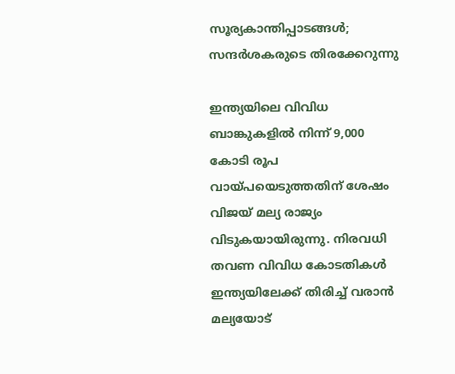സൂര്യകാന്തിപ്പാടങ്ങൾ; സന്ദർശകരുടെ തിരക്കേറുന്നു

ഇന്ത്യയിലെ വിവിധ ബാങ്കുകളില്‍ നിന്ന് 9,000 കോടി രൂപ വായ്പയെടുത്തതിന് ശേഷം വിജയ് മല്യ രാജ്യം വിടുകയായിരുന്നു. നിരവധി തവണ വിവിധ കോടതികള്‍ ഇന്ത്യയിലേക്ക് തിരിച്ച് വരാന്‍ മല്യയോട്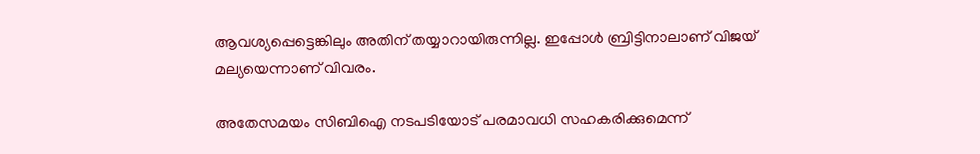ആവശ്യപ്പെട്ടെങ്കിലും അതിന് തയ്യാറായിരുന്നില്ല. ഇപ്പോള്‍ ബ്രിട്ടിനാലാണ് വിജയ് മല്യയെന്നാണ് വിവരം.

അതേസമയം സിബിഐ നടപടിയോട് പരമാവധി സഹകരിക്കുമെന്ന്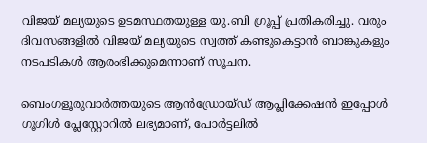വിജയ് മല്യയുടെ ഉടമസ്ഥതയുള്ള യു.ബി ഗ്രൂപ്പ് പ്രതികരിച്ചു. വരും ദിവസങ്ങളില്‍ വിജയ് മല്യയുടെ സ്വത്ത് കണ്ടുകെട്ടാന്‍ ബാങ്കുകളും നടപടികള്‍ ആരംഭിക്കുമെന്നാണ് സൂചന.

ബെംഗളൂരുവാർത്തയുടെ ആൻഡ്രോയ്ഡ് ആപ്ലിക്കേഷൻ ഇപ്പോൾ ഗൂഗിൾ പ്ലേസ്റ്റോറിൽ ലഭ്യമാണ്, പോർട്ടലിൽ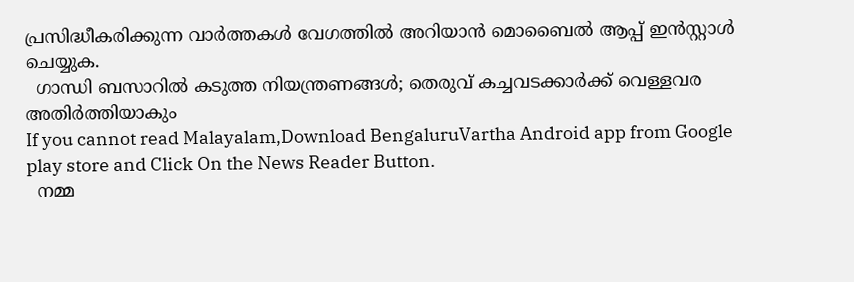പ്രസിദ്ധീകരിക്കുന്ന വാർത്തകൾ വേഗത്തിൽ അറിയാൻ മൊബൈൽ ആപ്പ് ഇൻസ്റ്റാൾ ചെയ്യുക.
  ഗാന്ധി ബസാറിൽ കടുത്ത നിയന്ത്രണങ്ങൾ; തെരുവ് കച്ചവടക്കാർക്ക് വെള്ളവര അതിർത്തിയാകും
If you cannot read Malayalam,Download BengaluruVartha Android app from Google play store and Click On the News Reader Button.
  നമ്മ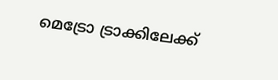മെട്രോ ട്രാക്കിലേക്ക്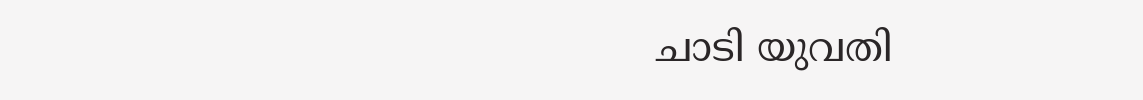ചാടി യുവതി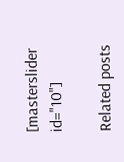[masterslider id="10"]

Related posts